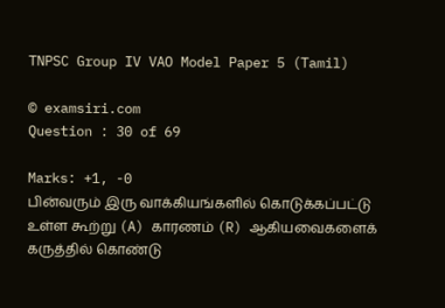TNPSC Group IV VAO Model Paper 5 (Tamil)

© examsiri.com
Question : 30 of 69

Marks: +1, -0
பின்வரும் இரு வாக்கியங்களில் கொடுக்கப்பட்டு உள்ள கூற்று (A) காரணம் (R) ஆகியவைகளைக் கருத்தில் கொண்டு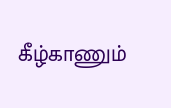கீழ்காணும்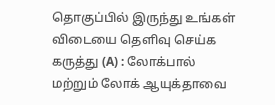தொகுப்பில் இருந்து உங்கள் விடையை தெளிவு செய்க கருத்து (A) : லோக்பால் மற்றும் லோக் ஆயுக்தாவை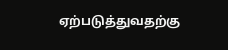ஏற்படுத்துவதற்கு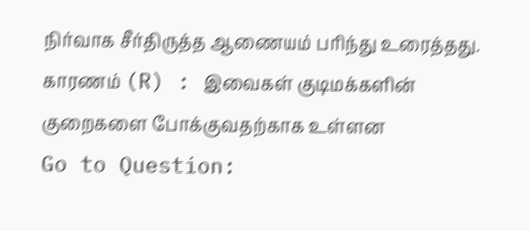நிர்வாக சீர்திருத்த ஆணையம் பரிந்து உரைத்தது. காரணம் (R) : இவைகள் குடிமக்களின் குறைகளை போக்குவதற்காக உள்ளன
Go to Question: